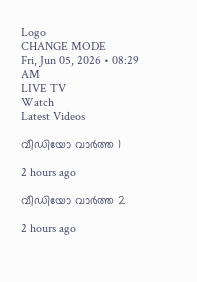Logo
CHANGE MODE
Fri, Jun 05, 2026 • 08:29 AM
LIVE TV
Watch
Latest Videos

വീഡിയോ വാർത്ത 1

2 hours ago

വീഡിയോ വാർത്ത 2

2 hours ago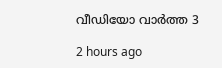വീഡിയോ വാർത്ത 3

2 hours ago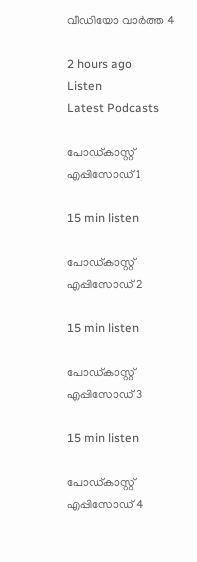വീഡിയോ വാർത്ത 4

2 hours ago
Listen
Latest Podcasts

പോഡ്കാസ്റ്റ് എപ്പിസോഡ് 1

15 min listen

പോഡ്കാസ്റ്റ് എപ്പിസോഡ് 2

15 min listen

പോഡ്കാസ്റ്റ് എപ്പിസോഡ് 3

15 min listen

പോഡ്കാസ്റ്റ് എപ്പിസോഡ് 4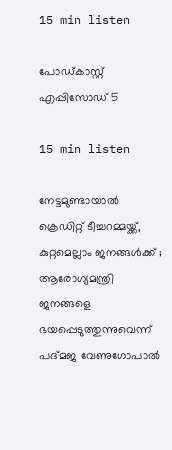15 min listen

പോഡ്കാസ്റ്റ് എപ്പിസോഡ് 5

15 min listen

നേട്ടമുണ്ടായാല്‍ ക്രെഡിറ്റ് ടീച്ചറമ്മയ്ക്ക്, കുറ്റമെല്ലാം ജനങ്ങള്‍ക്ക് ; ആരോഗ്യമന്ത്രി ജനങ്ങളെ ഭയപ്പെടുത്തുന്നുവെന്ന് പദ്മജ വേണുഗോപാല്‍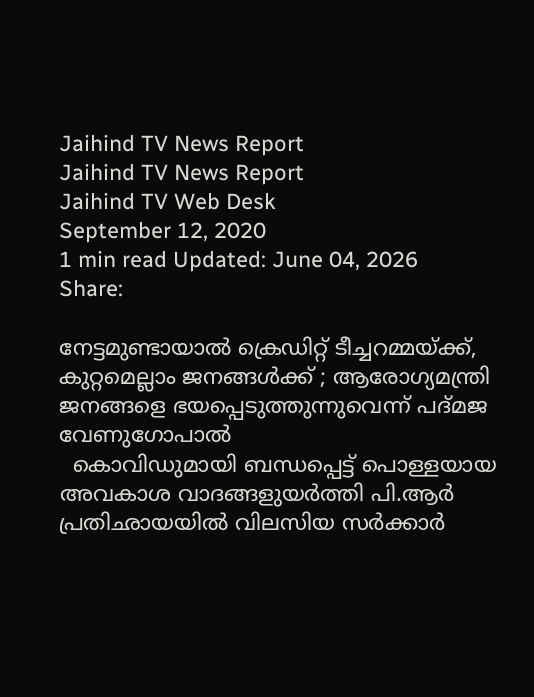Jaihind TV News Report
Jaihind TV News Report
Jaihind TV Web Desk
September 12, 2020
1 min read Updated: June 04, 2026
Share:

നേട്ടമുണ്ടായാല്‍ ക്രെഡിറ്റ് ടീച്ചറമ്മയ്ക്ക്, കുറ്റമെല്ലാം ജനങ്ങള്‍ക്ക് ; ആരോഗ്യമന്ത്രി ജനങ്ങളെ ഭയപ്പെടുത്തുന്നുവെന്ന് പദ്മജ വേണുഗോപാല്‍
  കൊവിഡുമായി ബന്ധപ്പെട്ട് പൊള്ളയായ അവകാശ വാദങ്ങളുയർത്തി പി.ആർ പ്രതിഛായയില്‍ വിലസിയ സര്‍ക്കാർ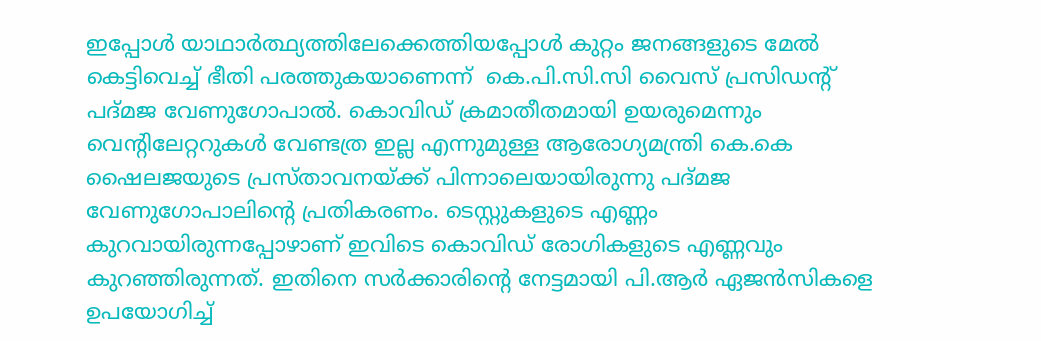ഇപ്പോള്‍ യാഥാര്‍ത്ഥ്യത്തിലേക്കെത്തിയപ്പോള്‍ കുറ്റം ജനങ്ങളുടെ മേല്‍ കെട്ടിവെച്ച് ഭീതി പരത്തുകയാണെന്ന്  കെ.പി.സി.സി വൈസ് പ്രസിഡന്‍റ് പദ്മജ വേണുഗോപാല്‍. കൊവിഡ് ക്രമാതീതമായി ഉയരുമെന്നും വെന്‍റിലേറ്ററുകള്‍ വേണ്ടത്ര ഇല്ല എന്നുമുള്ള ആരോഗ്യമന്ത്രി കെ.കെ ഷൈലജയുടെ പ്രസ്താവനയ്ക്ക് പിന്നാലെയായിരുന്നു പദ്മജ വേണുഗോപാലിന്‍റെ പ്രതികരണം. ടെസ്റ്റുകളുടെ എണ്ണം കുറവായിരുന്നപ്പോഴാണ് ഇവിടെ കൊവിഡ് രോഗികളുടെ എണ്ണവും കുറഞ്ഞിരുന്നത്. ഇതിനെ സര്‍ക്കാരിന്‍റെ നേട്ടമായി പി.ആർ ഏജന്‍സികളെ ഉപയോഗിച്ച്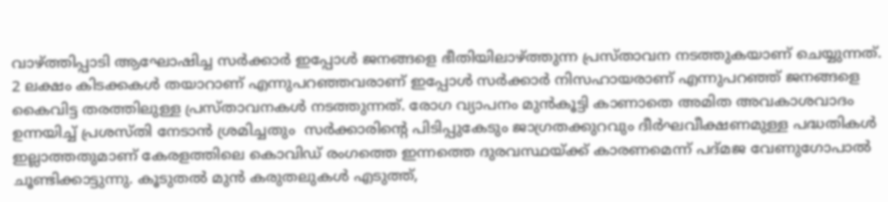വാഴ്ത്തിപ്പാടി ആഘോഷിച്ച സര്‍ക്കാര്‍ ഇപ്പോള്‍ ജനങ്ങളെ ഭീതിയിലാഴ്ത്തുന്ന പ്രസ്താവന നടത്തുകയാണ് ചെയ്യുന്നത്. 2 ലക്ഷം കിടക്കകള്‍ തയാറാണ് എന്നുപറഞ്ഞവരാണ് ഇപ്പോള്‍ സര്‍ക്കാർ നിസഹായരാണ് എന്നുപറഞ്ഞ് ജനങ്ങളെ കൈവിട്ട തരത്തിലുള്ള പ്രസ്താവനകള്‍ നടത്തുന്നത്. രോഗ വ്യാപനം മുൻകൂട്ടി കാണാതെ അമിത അവകാശവാദം ഉന്നയിച്ച് പ്രശസ്തി നേടാൻ ശ്രമിച്ചതും  സർക്കാരിന്‍റെ പിടിപ്പുകേടും ജാഗ്രതക്കുറവും ദീർഘവീക്ഷണമുള്ള പദ്ധതികൾ ഇല്ലാത്തതുമാണ് കേരളത്തിലെ കൊവിഡ് രംഗത്തെ ഇന്നത്തെ ദുരവസ്ഥയ്ക്ക് കാരണമെന്ന് പദ്മജ വേണുഗോപാല്‍ ചൂണ്ടിക്കാട്ടുന്നു. കൂടുതൽ മുൻ കരുതലുകൾ എടുത്ത്,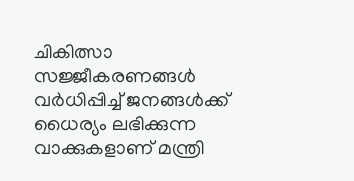ചികിത്സാ സജ്ജീകരണങ്ങൾ വർധിപ്പിച്ച് ജനങ്ങൾക്ക് ധൈര്യം ലഭിക്കുന്ന വാക്കുകളാണ് മന്ത്രി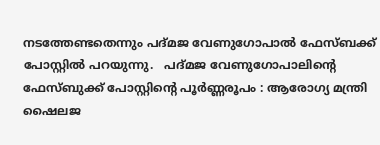നടത്തേണ്ടതെന്നും പദ്മജ വേണുഗോപാല്‍ ഫേസ്ബക്ക് പോസ്റ്റില്‍ പറയുന്നു.   പദ്മജ വേണുഗോപാലിന്‍റെ ഫേസ്ബുക്ക് പോസ്റ്റിന്‍റെ പൂർണ്ണരൂപം : ആരോഗ്യ മന്ത്രി ഷൈലജ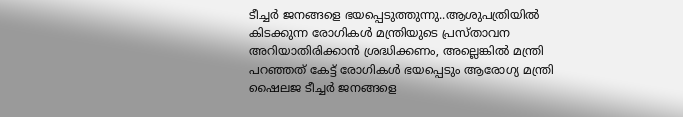ടീച്ചർ ജനങ്ങളെ ഭയപ്പെടുത്തുന്നു..ആശുപത്രിയിൽ കിടക്കുന്ന രോഗികൾ മന്ത്രിയുടെ പ്രസ്താവന അറിയാതിരിക്കാൻ ശ്രദ്ധിക്കണം, അല്ലെങ്കിൽ മന്ത്രി പറഞ്ഞത് കേട്ട് രോഗികൾ ഭയപ്പെടും ആരോഗ്യ മന്ത്രി ഷൈലജ ടീച്ചർ ജനങ്ങളെ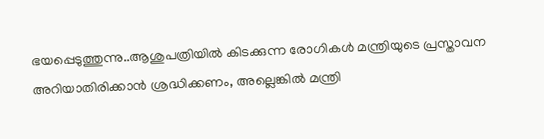ഭയപ്പെടുത്തുന്നു..ആശുപത്രിയിൽ കിടക്കുന്ന രോഗികൾ മന്ത്രിയുടെ പ്രസ്താവന അറിയാതിരിക്കാൻ ശ്രദ്ധിക്കണം, അല്ലെങ്കിൽ മന്ത്രി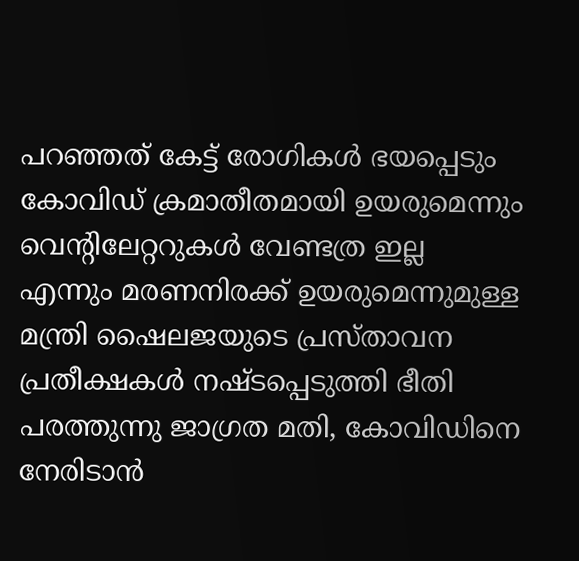പറഞ്ഞത് കേട്ട് രോഗികൾ ഭയപ്പെടും കോവിഡ് ക്രമാതീതമായി ഉയരുമെന്നും വെന്റിലേറ്ററുകൾ വേണ്ടത്ര ഇല്ല എന്നും മരണനിരക്ക് ഉയരുമെന്നുമുള്ള മന്ത്രി ഷൈലജയുടെ പ്രസ്താവന പ്രതീക്ഷകൾ നഷ്ടപ്പെടുത്തി ഭീതി പരത്തുന്നു ജാഗ്രത മതി, കോവിഡിനെ നേരിടാൻ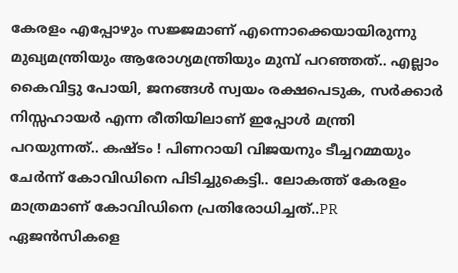കേരളം എപ്പോഴും സജ്ജമാണ് എന്നൊക്കെയായിരുന്നു മുഖ്യമന്ത്രിയും ആരോഗ്യമന്ത്രിയും മുമ്പ് പറഞ്ഞത്.. എല്ലാം കൈവിട്ടു പോയി, ജനങ്ങൾ സ്വയം രക്ഷപെടുക, സർക്കാർ നിസ്സഹായർ എന്ന രീതിയിലാണ് ഇപ്പോൾ മന്ത്രി പറയുന്നത്.. കഷ്ടം ! പിണറായി വിജയനും ടീച്ചറമ്മയും ചേർന്ന് കോവിഡിനെ പിടിച്ചുകെട്ടി.. ലോകത്ത് കേരളം മാത്രമാണ് കോവിഡിനെ പ്രതിരോധിച്ചത്..PR ഏജൻസികളെ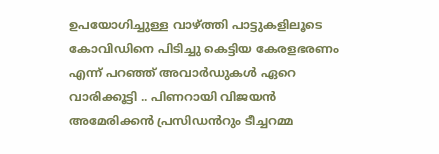ഉപയോഗിച്ചുള്ള വാഴ്ത്തി പാട്ടുകളിലൂടെ കോവിഡിനെ പിടിച്ചു കെട്ടിയ കേരളഭരണം എന്ന് പറഞ്ഞ് അവാർഡുകൾ ഏറെ വാരിക്കൂട്ടി .. പിണറായി വിജയൻ അമേരിക്കൻ പ്രസിഡൻറും ടീച്ചറമ്മ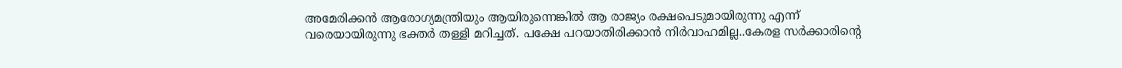അമേരിക്കൻ ആരോഗ്യമന്ത്രിയും ആയിരുന്നെങ്കിൽ ആ രാജ്യം രക്ഷപെടുമായിരുന്നു എന്ന് വരെയായിരുന്നു ഭക്തർ തള്ളി മറിച്ചത്. പക്ഷേ പറയാതിരിക്കാൻ നിർവാഹമില്ല..കേരള സർക്കാരിന്റെ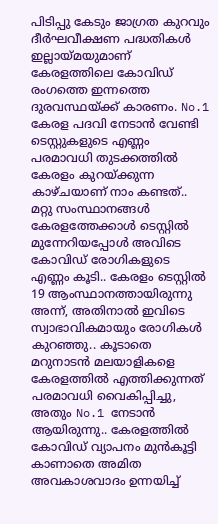പിടിപ്പു കേടും ജാഗ്രത കുറവും ദീർഘവീക്ഷണ പദ്ധതികൾ ഇല്ലായ്മയുമാണ് കേരളത്തിലെ കോവിഡ് രംഗത്തെ ഇന്നത്തെ ദുരവസ്ഥയ്ക്ക് കാരണം. No.1 കേരള പദവി നേടാൻ വേണ്ടി ടെസ്റ്റുകളുടെ എണ്ണം പരമാവധി തുടക്കത്തിൽ കേരളം കുറയ്ക്കുന്ന കാഴ്ചയാണ് നാം കണ്ടത്.. മറ്റു സംസ്ഥാനങ്ങൾ കേരളത്തേക്കാൾ ടെസ്റ്റിൽ മുന്നേറിയപ്പോൾ അവിടെ കോവിഡ് രോഗികളുടെ എണ്ണം കൂടി.. കേരളം ടെസ്റ്റിൽ 19 ആംസ്ഥാനത്തായിരുന്നു അന്ന്, അതിനാൽ ഇവിടെ സ്വാഭാവികമായും രോഗികൾ കുറഞ്ഞു.. കൂടാതെ മറുനാടൻ മലയാളികളെ കേരളത്തിൽ എത്തിക്കുന്നത് പരമാവധി വൈകിപ്പിച്ചു, അതും No.1 നേടാൻ ആയിരുന്നു.. കേരളത്തിൽ കോവിഡ് വ്യാപനം മുൻകൂട്ടി കാണാതെ അമിത അവകാശവാദം ഉന്നയിച്ച്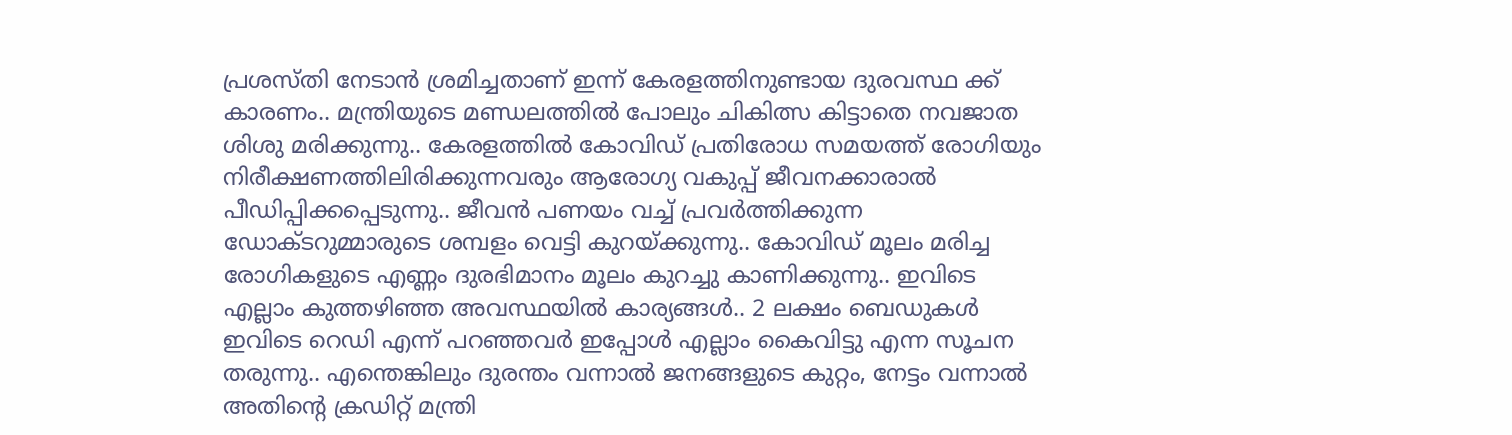പ്രശസ്തി നേടാൻ ശ്രമിച്ചതാണ് ഇന്ന് കേരളത്തിനുണ്ടായ ദുരവസ്ഥ ക്ക് കാരണം.. മന്ത്രിയുടെ മണ്ഡലത്തിൽ പോലും ചികിത്സ കിട്ടാതെ നവജാത ശിശു മരിക്കുന്നു.. കേരളത്തിൽ കോവിഡ് പ്രതിരോധ സമയത്ത് രോഗിയും നിരീക്ഷണത്തിലിരിക്കുന്നവരും ആരോഗ്യ വകുപ്പ് ജീവനക്കാരാൽ പീഡിപ്പിക്കപ്പെടുന്നു.. ജീവൻ പണയം വച്ച് പ്രവർത്തിക്കുന്ന ഡോക്ടറുമ്മാരുടെ ശമ്പളം വെട്ടി കുറയ്ക്കുന്നു.. കോവിഡ് മൂലം മരിച്ച രോഗികളുടെ എണ്ണം ദുരഭിമാനം മൂലം കുറച്ചു കാണിക്കുന്നു.. ഇവിടെ എല്ലാം കുത്തഴിഞ്ഞ അവസ്ഥയിൽ കാര്യങ്ങൾ.. 2 ലക്ഷം ബെഡുകൾ ഇവിടെ റെഡി എന്ന് പറഞ്ഞവർ ഇപ്പോൾ എല്ലാം കൈവിട്ടു എന്ന സൂചന തരുന്നു.. എന്തെങ്കിലും ദുരന്തം വന്നാൽ ജനങ്ങളുടെ കുറ്റം, നേട്ടം വന്നാൽ അതിന്റെ ക്രഡിറ്റ് മന്ത്രി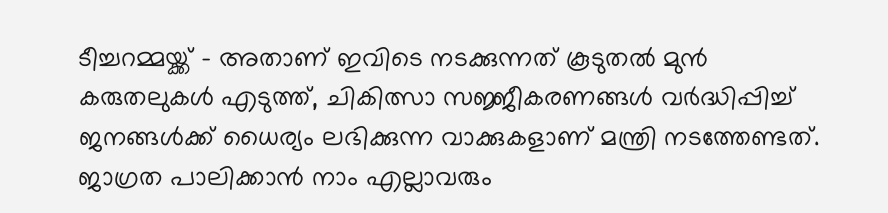ടീച്ചറമ്മയ്ക്ക് - അതാണ് ഇവിടെ നടക്കുന്നത് കൂടുതൽ മുൻ കരുതലുകൾ എടുത്ത്, ചികിത്സാ സജ്ജീകരണങ്ങൾ വർദ്ധിപ്പിച്ച് ജനങ്ങൾക്ക് ധൈര്യം ലഭിക്കുന്ന വാക്കുകളാണ് മന്ത്രി നടത്തേണ്ടത്. ജാഗ്രത പാലിക്കാൻ നാം എല്ലാവരും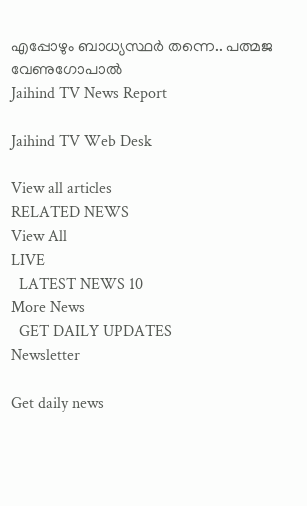എപ്പോഴും ബാധ്യസ്ഥർ തന്നെ.. പത്മജ വേണുഗോപാൽ
Jaihind TV News Report

Jaihind TV Web Desk

View all articles
RELATED NEWS
View All
LIVE
  LATEST NEWS 10
More News
  GET DAILY UPDATES
Newsletter

Get daily news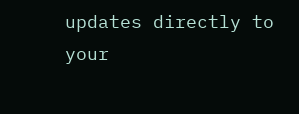updates directly to your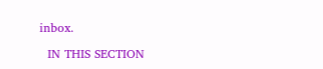inbox.

  IN THIS SECTION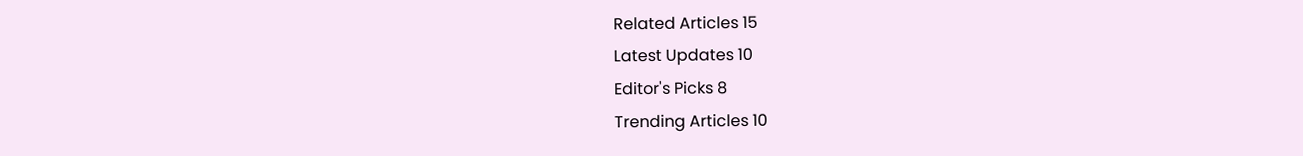Related Articles 15
Latest Updates 10
Editor's Picks 8
Trending Articles 10